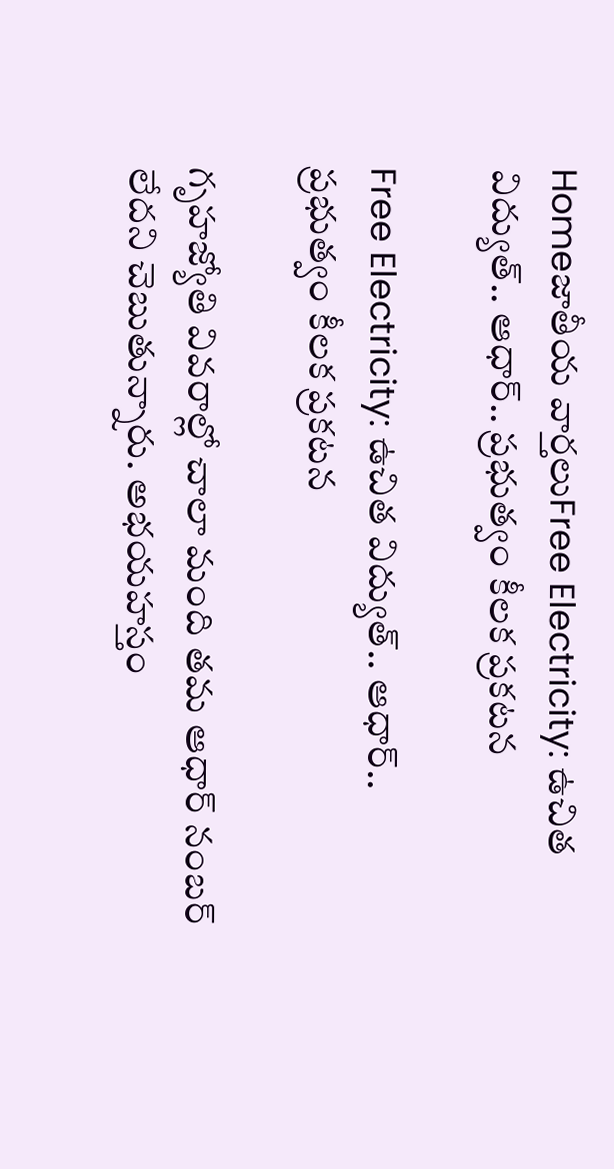Homeజాతీయ వార్తలుFree Electricity: ఉచిత విద్యుత్.. ఆధార్.. ప్రభుత్వం కీలక ప్రకటన

Free Electricity: ఉచిత విద్యుత్.. ఆధార్.. ప్రభుత్వం కీలక ప్రకటన

గృహజ్యోతి వివరాల్లో చాలా మంది తమ ఆధార్‌ నంబర్‌ లేదని చెబుతున్నారు. అభయహస్తం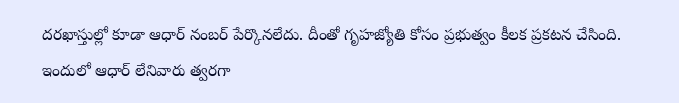దరఖాస్తుల్లో కూడా ఆధార్‌ నంబర్‌ పేర్కొనలేదు. దీంతో గృహజ్యోతి కోసం ప్రభుత్వం కీలక ప్రకటన చేసింది. ఇందులో ఆధార్‌ లేనివారు త్వరగా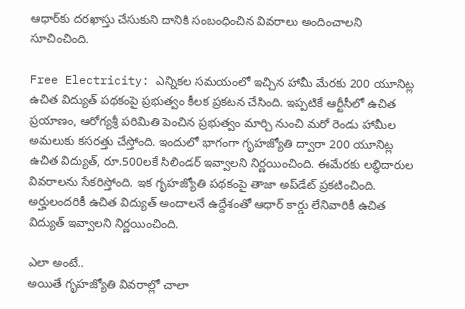ఆధార్‌కు దరఖాస్తు చేసుకుని దానికి సంబంధించిన వివరాలు అందించాలని సూచించింది.

Free Electricity: ఎన్నికల సమయంలో ఇచ్చిన హామీ మేరకు 200 యూనిట్ల ఉచిత విద్యుత్‌ పథకంపై ప్రభుత్వం కీలక ప్రకటన చేసింది. ఇప్పటికే ఆర్టీసీలో ఉచిత ప్రయాణం, ఆరోగ్యశ్రీ పరిమితి పెంచిన ప్రభుత్వం మార్చి నుంచి మరో రెండు హామీల అమలుకు కసరత్తు చేస్తోంది. ఇందులో భాగంగా గృహజ్యోతి ద్వారా 200 యూనిట్ల ఉచిత విద్యుత్, రూ.500లకే సిలిండర్‌ ఇవ్వాలని నిర్ణయించింది. ఈమేరకు లబ్ధిదారుల వివరాలను సేకరిస్తోంది. ఇక గృహజ్యోతి పథకంపై తాజా అప్‌డేట్‌ ప్రకటించింది. అర్హులందరికీ ఉచిత విద్యుత్‌ అందాలనే ఉద్దేశంతో ఆధార్‌ కార్డు లేనివారికీ ఉచిత విద్యుత్‌ ఇవ్వాలని నిర్ణయించింది.

ఎలా అంటే..
అయితే గృహజ్యోతి వివరాల్లో చాలా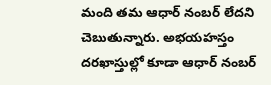మంది తమ ఆధార్‌ నంబర్‌ లేదని చెబుతున్నారు. అభయహస్తం దరఖాస్తుల్లో కూడా ఆధార్‌ నంబర్‌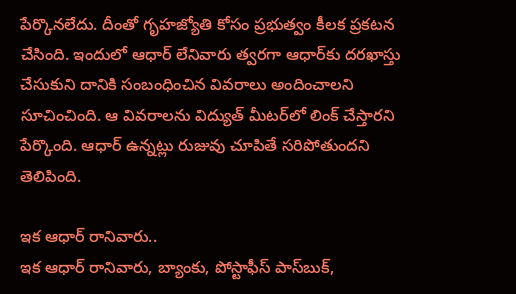పేర్కొనలేదు. దీంతో గృహజ్యోతి కోసం ప్రభుత్వం కీలక ప్రకటన చేసింది. ఇందులో ఆధార్‌ లేనివారు త్వరగా ఆధార్‌కు దరఖాస్తు చేసుకుని దానికి సంబంధించిన వివరాలు అందించాలని సూచించింది. ఆ వివరాలను విద్యుత్‌ మీటర్‌లో లింక్‌ చేస్తారని పేర్కొంది. ఆధార్‌ ఉన్నట్లు రుజువు చూపితే సరిపోతుందని తెలిపింది.

ఇక ఆధార్‌ రానివారు..
ఇక ఆధార్‌ రానివారు, బ్యాంకు, పోస్టాఫీస్‌ పాస్‌బుక్,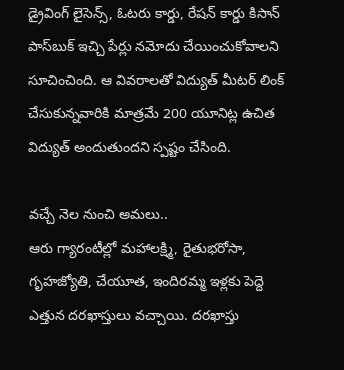డ్రైవింగ్ లైసెన్స్, ఓటరు కార్డు, రేషన్‌ కార్డు కిసాన్‌ పాస్‌బుక్‌ ఇచ్చి పేర్లు నమోదు చేయించుకోవాలని సూచించింది. ఆ వివరాలతో విద్యుత్‌ మీటర్‌ లింక్‌ చేసుకున్నవారికి మాత్రమే 200 యూనిట్ల ఉచిత విద్యుత్‌ అందుతుందని స్పష్టం చేసింది.

వచ్చే నెల నుంచి అమలు..
ఆరు గ్యారంటీల్లో మహాలక్ష్మి, రైతుభరోసా, గృహజ్యోతి, చేయూత, ఇందిరమ్మ ఇళ్లకు పెద్దె ఎత్తున దరఖాస్తులు వచ్చాయి. దరఖాస్తు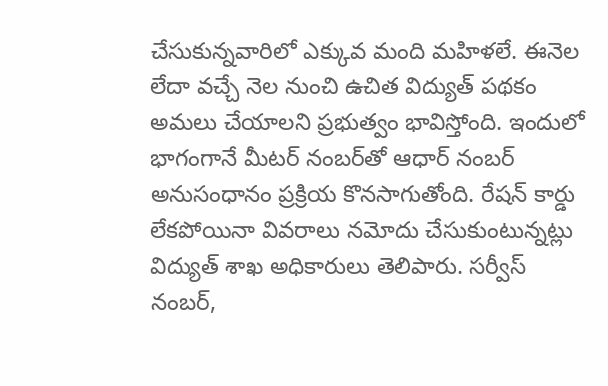చేసుకున్నవారిలో ఎక్కువ మంది మహిళలే. ఈనెల లేదా వచ్చే నెల నుంచి ఉచిత విద్యుత్‌ పథకం అమలు చేయాలని ప్రభుత్వం భావిస్తోంది. ఇందులో భాగంగానే మీటర్‌ నంబర్‌తో ఆధార్‌ నంబర్‌ అనుసంధానం ప్రక్రియ కొనసాగుతోంది. రేషన్‌ కార్డు లేకపోయినా వివరాలు నమోదు చేసుకుంటున్నట్లు విద్యుత్‌ శాఖ అధికారులు తెలిపారు. సర్వీస్‌ నంబర్,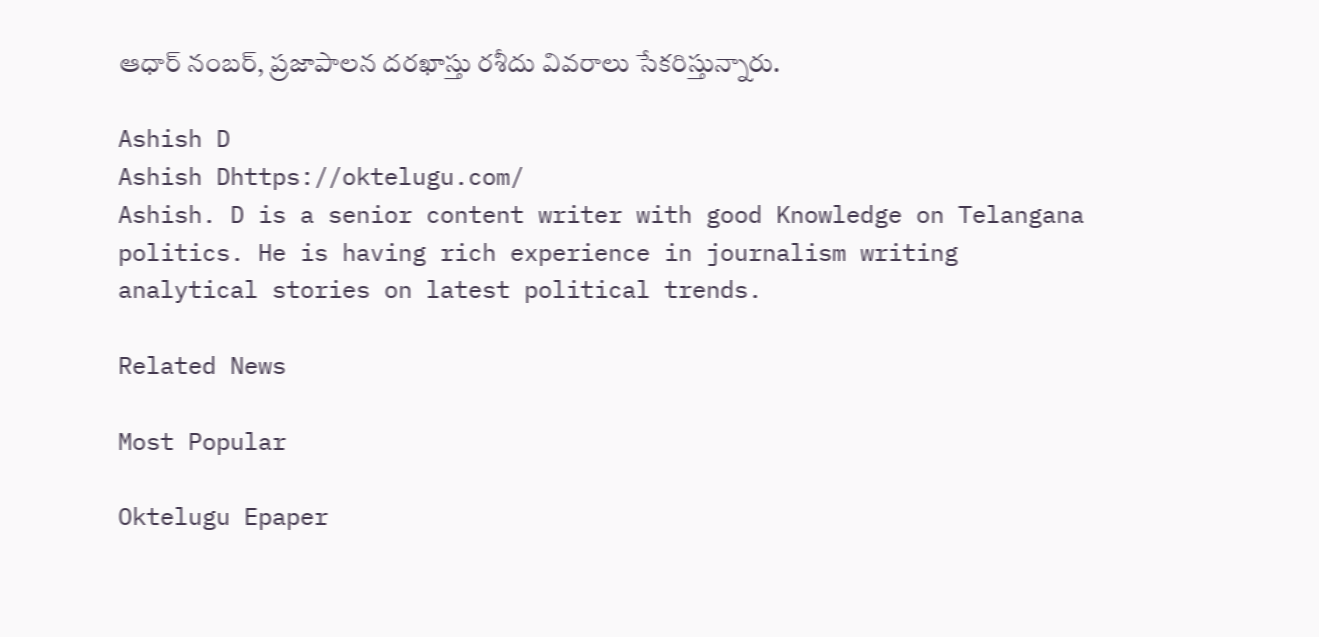ఆధార్‌ నంబర్, ప్రజాపాలన దరఖాస్తు రశీదు వివరాలు సేకరిస్తున్నారు.

Ashish D
Ashish Dhttps://oktelugu.com/
Ashish. D is a senior content writer with good Knowledge on Telangana politics. He is having rich experience in journalism writing analytical stories on latest political trends.

Related News

Most Popular

Oktelugu Epaper